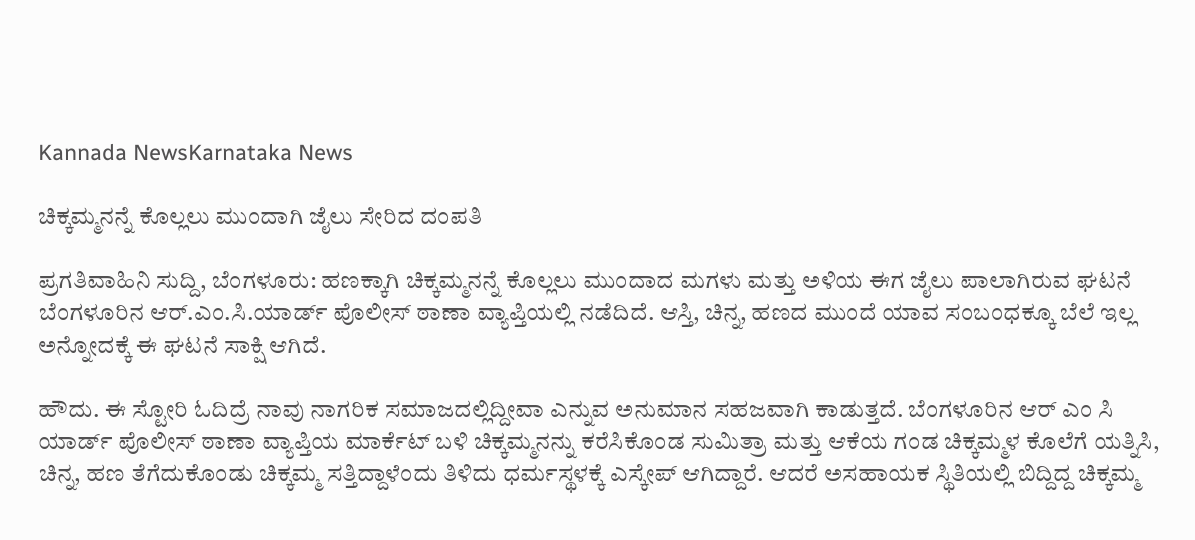Kannada NewsKarnataka News

ಚಿಕ್ಕಮ್ಮನನ್ನೆ ಕೊಲ್ಲಲು ಮುಂದಾಗಿ ಜೈಲು ಸೇರಿದ ದಂಪತಿ

ಪ್ರಗತಿವಾಹಿನಿ ಸುದ್ದಿ, ಬೆಂಗಳೂರು: ಹಣಕ್ಕಾಗಿ ಚಿಕ್ಕಮ್ಮನನ್ನೆ ಕೊಲ್ಲಲು ಮುಂದಾದ ಮಗಳು ಮತ್ತು ಅಳಿಯ ಈಗ ಜೈಲು ಪಾಲಾಗಿರುವ ಘಟನೆ ಬೆಂಗಳೂರಿನ ಆರ್.ಎಂ.ಸಿ‌.ಯಾರ್ಡ್ ಪೊಲೀಸ್ ಠಾಣಾ ವ್ಯಾಪ್ತಿಯಲ್ಲಿ ನಡೆದಿದೆ. ಆಸ್ತಿ, ಚಿನ್ನ, ಹಣದ ಮುಂದೆ ಯಾವ ಸಂಬಂಧಕ್ಕೂ ಬೆಲೆ ಇಲ್ಲ ಅನ್ನೋದಕ್ಕೆ ಈ ಘಟನೆ ಸಾಕ್ಷಿ ಆಗಿದೆ.

ಹೌದು. ಈ ಸ್ಟೋರಿ ಓದಿದ್ರೆ ನಾವು ನಾಗರಿಕ ಸಮಾಜದಲ್ಲಿದ್ದೀವಾ ಎನ್ನುವ ಅನುಮಾನ ಸಹಜವಾಗಿ ಕಾಡುತ್ತದೆ. ಬೆಂಗಳೂರಿನ ಆರ್ ಎಂ ಸಿ ಯಾರ್ಡ್ ಪೊಲೀಸ್ ಠಾಣಾ ವ್ಯಾಪ್ತಿಯ ಮಾರ್ಕೆಟ್ ಬಳಿ ಚಿಕ್ಕಮ್ಮನನ್ನು ಕರೆಸಿಕೊಂಡ ಸುಮಿತ್ರಾ ಮತ್ತು ಆಕೆಯ ಗಂಡ ಚಿಕ್ಕಮ್ಮಳ ಕೊಲೆಗೆ ಯತ್ನಿಸಿ, ಚಿನ್ನ, ಹಣ ತೆಗೆದುಕೊಂಡು ಚಿಕ್ಕಮ್ಮ ಸತ್ತಿದ್ದಾಳೆಂದು ತಿಳಿದು ಧರ್ಮಸ್ಥಳಕ್ಕೆ ಎಸ್ಕೇಪ್ ಆಗಿದ್ದಾರೆ. ಆದರೆ ಅಸಹಾಯಕ ಸ್ಥಿತಿಯಲ್ಲಿ ಬಿದ್ದಿದ್ದ ಚಿಕ್ಕಮ್ಮ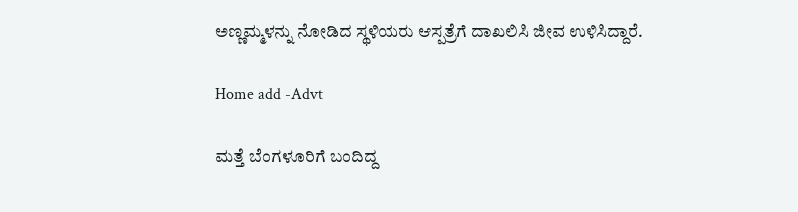ಅಣ್ಣಮ್ಮಳನ್ನು ನೋಡಿದ ಸ್ಥಳಿಯರು ಆಸ್ಪತ್ರೆಗೆ ದಾಖಲಿಸಿ ಜೀವ ಉಳಿಸಿದ್ದಾರೆ.

Home add -Advt

ಮತ್ತೆ ಬೆಂಗಳೂರಿಗೆ ಬಂದಿದ್ದ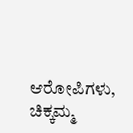ಆರೋಪಿಗಳು, ಚಿಕ್ಕಮ್ಮ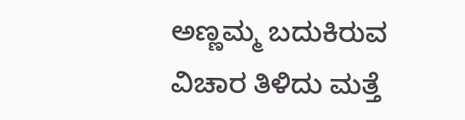ಅಣ್ಣಮ್ಮ ಬದುಕಿರುವ ವಿಚಾರ ತಿಳಿದು ಮತ್ತೆ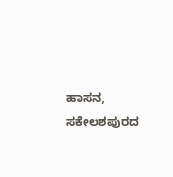ಹಾಸನ, ಸಕೇಲಶಪುರದ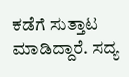ಕಡೆಗೆ ಸುತ್ತಾಟ ಮಾಡಿದ್ದಾರೆ. ಸದ್ಯ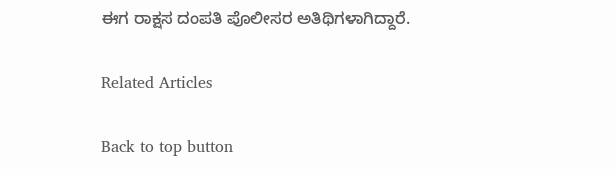ಈಗ ರಾಕ್ಷಸ ದಂಪತಿ ಪೊಲೀಸರ ಅತಿಥಿಗಳಾಗಿದ್ದಾರೆ.

Related Articles

Back to top button